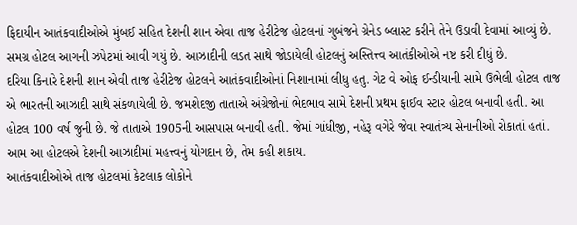ફિદાયીન આતંકવાદીઓએ મુંબઈ સહિત દેશની શાન એવા તાજ હેરીટેજ હોટલનાં ગુબંજને ગ્રેનેડ બ્લાસ્ટ કરીને તેને ઉડાવી દેવામાં આવ્યું છે. સમગ્ર હોટલ આગની ઝપેટમાં આવી ગયું છે. આઝાદીની લડત સાથે જોડાયેલી હોટલનું અસ્તિત્ત્વ આતંકીઓએ નષ્ટ કરી દીધું છે.
દરિયા કિનારે દેશની શાન એવી તાજ હેરીટેજ હોટલને આતંકવાદીઓનાં નિશાનામાં લીધુ હતુ. ગેટ વે ઓફ ઈન્ડીયાની સામે ઉભેલી હોટલ તાજ એ ભારતની આઝાદી સાથે સંકળાયેલી છે. જમશેદજી તાતાએ અંગ્રેજોનાં ભેદભાવ સામે દેશની પ્રથમ ફાઈવ સ્ટાર હોટલ બનાવી હતી. આ હોટલ 100 વર્ષ જુની છે. જે તાતાએ 1905ની આસપાસ બનાવી હતી. જેમાં ગાંધીજી, નહેરૂ વગેરે જેવા સ્વાતંત્ર્ય સેનાનીઓ રોકાતાં હતાં. આમ આ હોટલએ દેશની આઝાદીમાં મહત્ત્વનું યોગદાન છે, તેમ કહી શકાય.
આતંકવાદીઓએ તાજ હોટલમાં કેટલાક લોકોને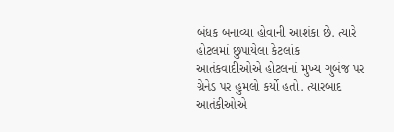બંધક બનાવ્યા હોવાની આશંકા છે. ત્યારે હોટલમાં છુપાયેલા કેટલાંક આતંકવાદીઓએ હોટલનાં મુખ્ય ગુબંજ પર ગ્રેનેડ પર હુમલો કર્યો હતો. ત્યારબાદ આતંકીઓએ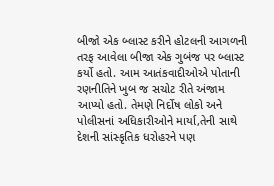બીજો એક બ્લાસ્ટ કરીને હોટલની આગળની તરફ આવેલા બીજા એક ગુબંજ પર બ્લાસ્ટ કર્યો હતો. આમ આતંકવાદીઓએ પોતાની રણનીતિને ખુબ જ સચોટ રીતે અંજામ આપ્યો હતો. તેમણે નિર્દોષ લોકો અને પોલીસનાં અધિકારીઓને માર્યા,તેની સાથે દેશની સાંસ્કૃતિક ધરોહરને પણ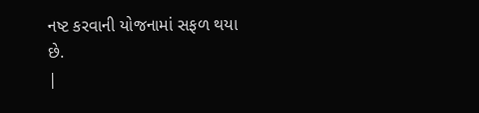નષ્ટ કરવાની યોજનામાં સફળ થયા છે.
|